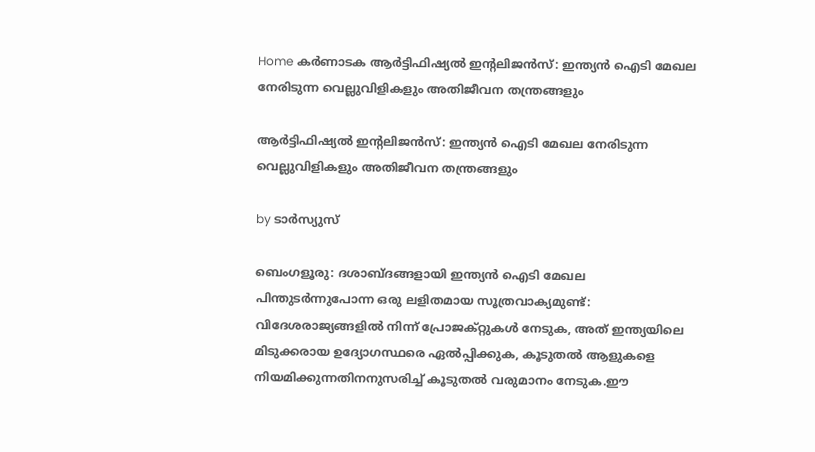Home കർണാടക ആര്‍ട്ടിഫിഷ്യല്‍ ഇന്റലിജൻസ്: ഇന്ത്യൻ ഐടി മേഖല നേരിടുന്ന വെല്ലുവിളികളും അതിജീവന തന്ത്രങ്ങളും

ആര്‍ട്ടിഫിഷ്യല്‍ ഇന്റലിജൻസ്: ഇന്ത്യൻ ഐടി മേഖല നേരിടുന്ന വെല്ലുവിളികളും അതിജീവന തന്ത്രങ്ങളും

by ടാർസ്യുസ്

ബെംഗളൂരു: ദശാബ്ദങ്ങളായി ഇന്ത്യന്‍ ഐടി മേഖല പിന്തുടര്‍ന്നുപോന്ന ഒരു ലളിതമായ സൂത്രവാക്യമുണ്ട്: വിദേശരാജ്യങ്ങളില്‍ നിന്ന് പ്രോജക്റ്റുകള്‍ നേടുക, അത് ഇന്ത്യയിലെ മിടുക്കരായ ഉദ്യോഗസ്ഥരെ ഏല്‍പ്പിക്കുക, കൂടുതല്‍ ആളുകളെ നിയമിക്കുന്നതിനനുസരിച്ച്‌ കൂടുതല്‍ വരുമാനം നേടുക.ഈ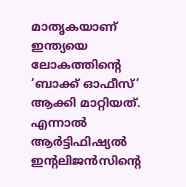മാതൃകയാണ് ഇന്ത്യയെ ലോകത്തിന്റെ ‘ബാക്ക് ഓഫീസ്’ ആക്കി മാറ്റിയത്. എന്നാല്‍ ആര്‍ട്ടിഫിഷ്യല്‍ ഇന്റലിജന്‍സിന്റെ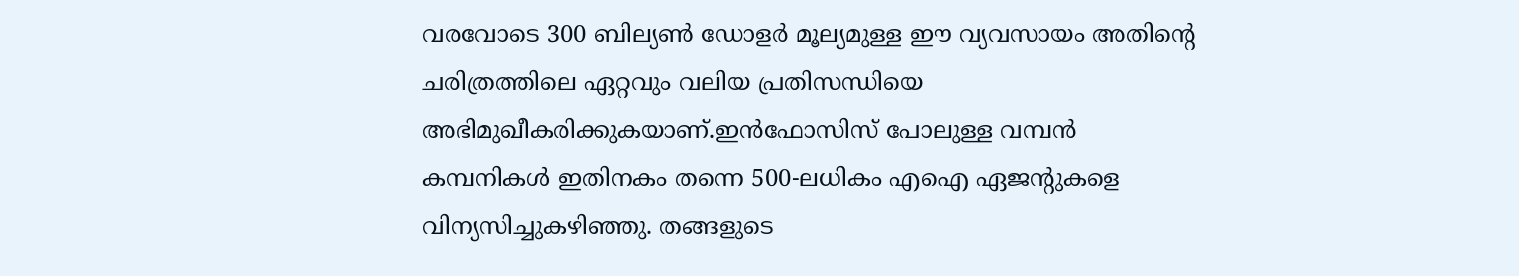വരവോടെ 300 ബില്യണ്‍ ഡോളര്‍ മൂല്യമുള്ള ഈ വ്യവസായം അതിന്റെ ചരിത്രത്തിലെ ഏറ്റവും വലിയ പ്രതിസന്ധിയെ അഭിമുഖീകരിക്കുകയാണ്.ഇന്‍ഫോസിസ് പോലുള്ള വമ്പന്‍ കമ്പനികള്‍ ഇതിനകം തന്നെ 500-ലധികം എഐ ഏജന്റുകളെ വിന്യസിച്ചുകഴിഞ്ഞു. തങ്ങളുടെ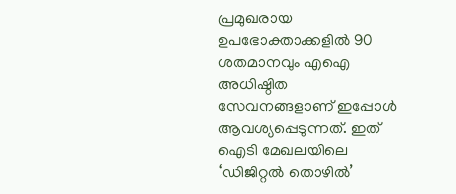പ്രമുഖരായ ഉപഭോക്താക്കളില്‍ 90 ശതമാനവും എഐ അധിഷ്ഠിത സേവനങ്ങളാണ് ഇപ്പോള്‍ ആവശ്യപ്പെടുന്നത്. ഇത് ഐടി മേഖലയിലെ ‘ഡിജിറ്റല്‍ തൊഴില്‍’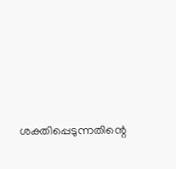ശക്തിപ്പെടുന്നതിന്റെ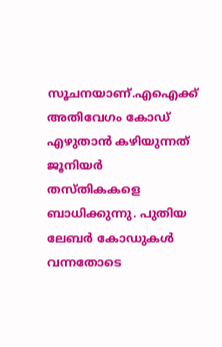സൂചനയാണ്.എഐക്ക് അതിവേഗം കോഡ് എഴുതാന്‍ കഴിയുന്നത് ജൂനിയര്‍ തസ്തികകളെ ബാധിക്കുന്നു. പുതിയ ലേബര്‍ കോഡുകള്‍ വന്നതോടെ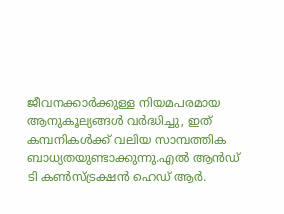ജീവനക്കാര്‍ക്കുള്ള നിയമപരമായ ആനുകൂല്യങ്ങള്‍ വര്‍ദ്ധിച്ചു, ഇത് കമ്പനികള്‍ക്ക് വലിയ സാമ്പത്തിക ബാധ്യതയുണ്ടാക്കുന്നു.എല്‍ ആന്‍ഡ് ടി കണ്‍സ്ട്രക്ഷന്‍ ഹെഡ് ആര്‍.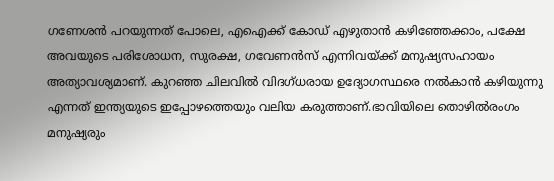ഗണേശന്‍ പറയുന്നത് പോലെ, എഐക്ക് കോഡ് എഴുതാന്‍ കഴിഞ്ഞേക്കാം, പക്ഷേ അവയുടെ പരിശോധന, സുരക്ഷ, ഗവേണന്‍സ് എന്നിവയ്ക്ക് മനുഷ്യസഹായം അത്യാവശ്യമാണ്. കുറഞ്ഞ ചിലവില്‍ വിദഗ്ധരായ ഉദ്യോഗസ്ഥരെ നല്‍കാന്‍ കഴിയുന്നു എന്നത് ഇന്ത്യയുടെ ഇപ്പോഴത്തെയും വലിയ കരുത്താണ്.ഭാവിയിലെ തൊഴില്‍രംഗം മനുഷ്യരും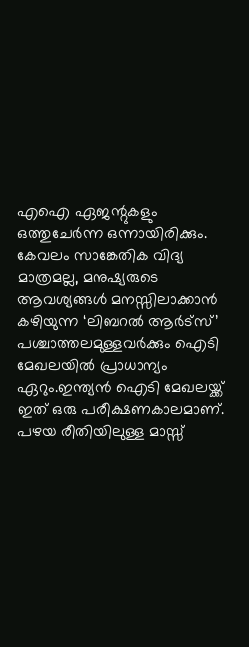എഐ ഏജന്റുകളും ഒത്തുചേര്‍ന്ന ഒന്നായിരിക്കും. കേവലം സാങ്കേതിക വിദ്യ മാത്രമല്ല, മനുഷ്യരുടെ ആവശ്യങ്ങള്‍ മനസ്സിലാക്കാന്‍ കഴിയുന്ന ‘ലിബറല്‍ ആര്‍ട്‌സ്’ പശ്ചാത്തലമുള്ളവര്‍ക്കും ഐടി മേഖലയില്‍ പ്രാധാന്യം ഏറും.ഇന്ത്യന്‍ ഐടി മേഖലയ്ക്ക് ഇത് ഒരു പരീക്ഷണകാലമാണ്. പഴയ രീതിയിലുള്ള മാസ്സ്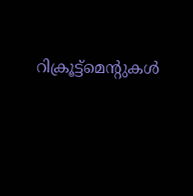റിക്രൂട്ട്മെന്റുകള്‍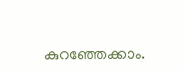കുറഞ്ഞേക്കാം.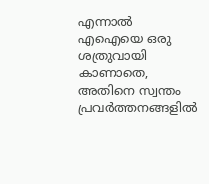എന്നാല്‍ എഐയെ ഒരു ശത്രുവായി കാണാതെ, അതിനെ സ്വന്തം പ്രവര്‍ത്തനങ്ങളില്‍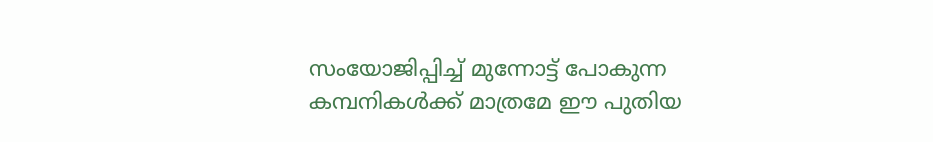സംയോജിപ്പിച്ച്‌ മുന്നോട്ട് പോകുന്ന കമ്പനികള്‍ക്ക് മാത്രമേ ഈ പുതിയ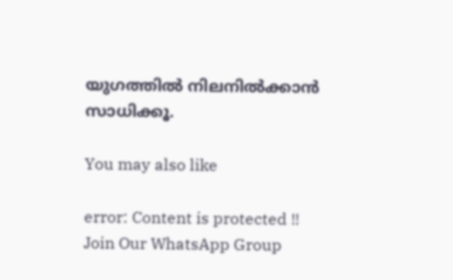യുഗത്തില്‍ നിലനില്‍ക്കാന്‍ സാധിക്കൂ.

You may also like

error: Content is protected !!
Join Our WhatsApp Group